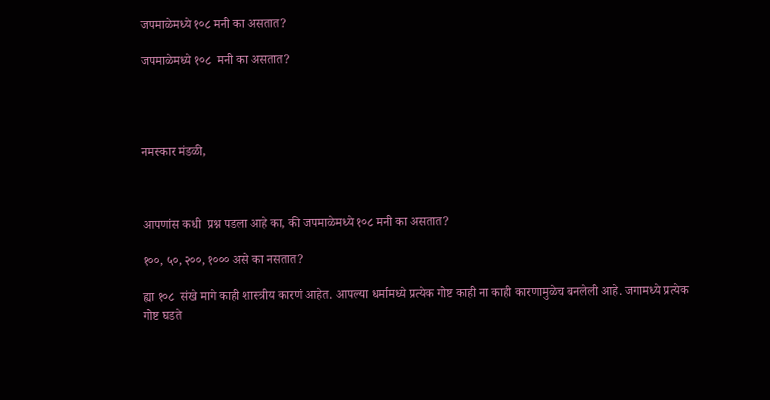जपमाळेमध्ये १०८ मनी का असतात?

जपमाळेमध्ये १०८  मनी का असतात?




नमस्कार मंडळी,



आपणांस कधी  प्रश्न पडला आहे का, की जपमाळेमध्ये १०८ मनी का असतात?

१००, ५०, २००, १००० असे का नसतात?

ह्या १०८  संखे मागे काही शास्त्रीय कारणं आहेत. आपल्या धर्मामध्ये प्रत्येक गोष्ट काही ना काही कारणामुळेच बनलेली आहे. जगामध्ये प्रत्येक गोष्ट घडते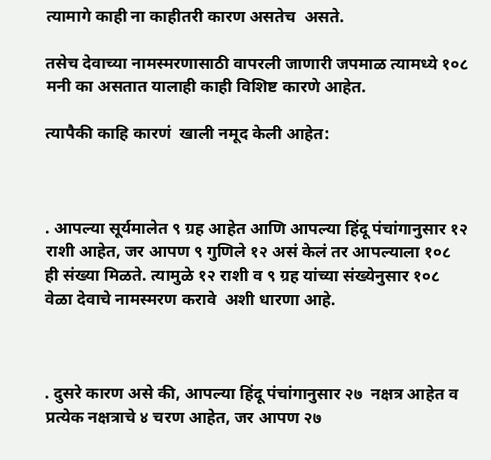त्यामागे काही ना काहीतरी कारण असतेच  असते.

तसेच देवाच्या नामस्मरणासाठी वापरली जाणारी जपमाळ त्यामध्ये १०८  मनी का असतात यालाही काही विशिष्ट कारणे आहेत.

त्यापैकी काहि कारणं  खाली नमूद केली आहेत:



. आपल्या सूर्यमालेत ९ ग्रह आहेत आणि आपल्या हिंदू पंचांगानुसार १२ राशी आहेत, जर आपण ९ गुणिले १२ असं केलं तर आपल्याला १०८  ही संख्या मिळते. त्यामुळे १२ राशी व ९ ग्रह यांच्या संख्येनुसार १०८  वेळा देवाचे नामस्मरण करावे  अशी धारणा आहे.



. दुसरे कारण असे की, आपल्या हिंदू पंचांगानुसार २७  नक्षत्र आहेत व प्रत्येक नक्षत्राचे ४ चरण आहेत, जर आपण २७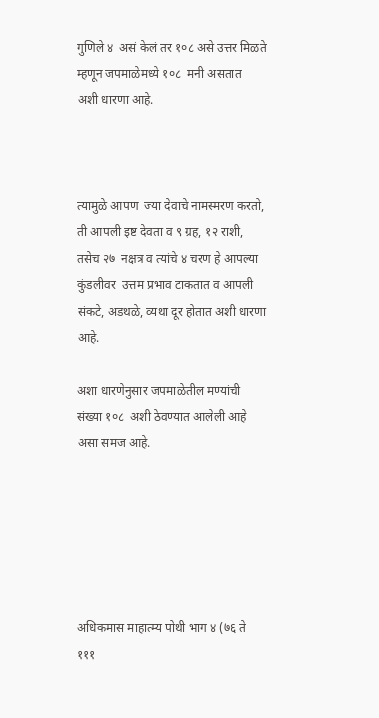गुणिले ४  असं केलं तर १०८ असे उत्तर मिळते म्हणून जपमाळेमध्ये १०८  मनी असतात  अशी धारणा आहे.



त्यामुळे आपण  ज्या देवाचे नामस्मरण करतो, ती आपली इष्ट देवता व ९ ग्रह, १२ राशी,  तसेच २७  नक्षत्र व त्यांचे ४ चरण हे आपल्या कुंडलीवर  उत्तम प्रभाव टाकतात व आपली संकटे, अडथळे, व्यथा दूर होतात अशी धारणा आहे.

अशा धारणेनुसार जपमाळेतील मण्यांची संख्या १०८  अशी ठेवण्यात आलेली आहे असा समज आहे.






अधिकमास माहात्म्य पोथी भाग ४ (७६ ते १११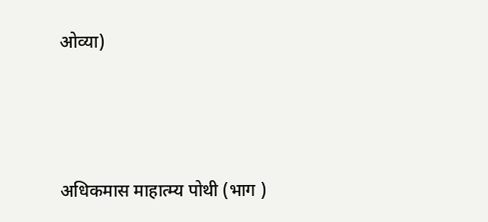ओव्या)



अधिकमास माहात्म्य पोथी (भाग )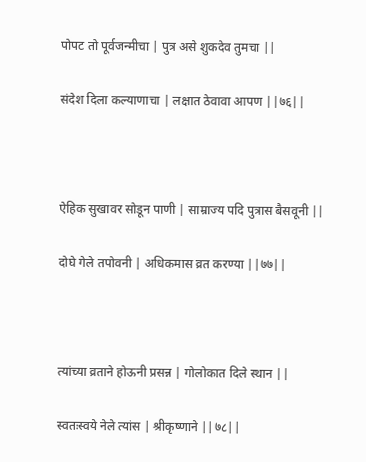पोपट तो पूर्वजन्मीचा | पुत्र असे शुकदेव तुमचा ||

संदेश दिला कल्याणाचा | लक्षात ठेवावा आपण ||७६||



ऐहिक सुखावर सोडून पाणी | साम्राज्य पदि पुत्रास बैसवूनी ||

दोघे गेले तपोवनी | अधिकमास व्रत करण्या ||७७||



त्यांच्या व्रताने होऊनी प्रसन्न | गोलोकात दिले स्थान ||

स्वतःस्वये नेले त्यांस | श्रीकृष्णाने ||७८||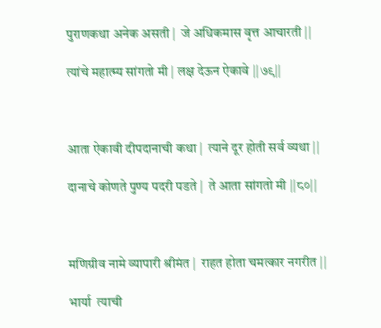पुराणकथा अनेक असती |  जे अधिकमास वृत्त आचारती ||

त्यांचे महात्म्य सांगतो मी | लक्ष देऊन ऐकावे ||७९||



आता ऐकावी दीपदानाची कथा |  त्याने दूर होती सर्व व्यथा ||

दानाचे कोणते पुण्य पदरी पडते |  ते आता सांगतो मी ||८०||



मणिग्रीव नामे व्यापारी श्रीमंत |  राहत होता चमत्कार नगरीत ||

भार्या  त्याची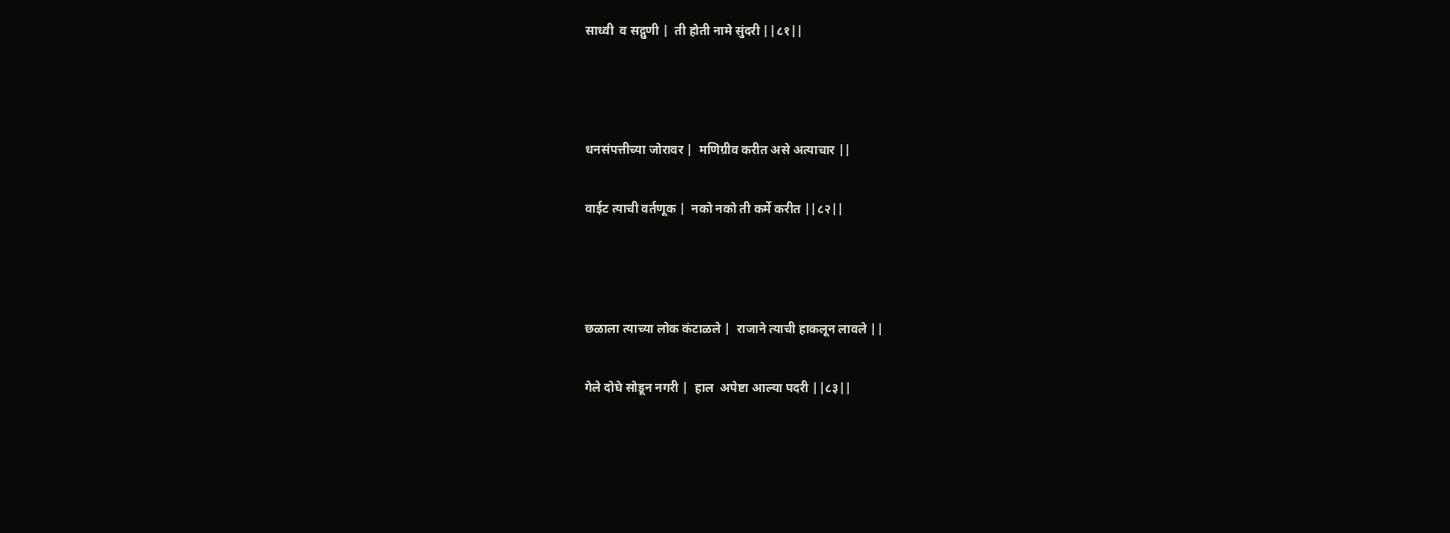साध्वी  व सद्गुणी |  ती होती नामे सुंदरी ||८१||



धनसंपत्तीच्या जोरावर |  मणिग्रीव करीत असे अत्याचार ||

वाईट त्याची वर्तणूक |  नको नको ती कर्मे करीत ||८२||



छळाला त्याच्या लोक कंटाळले |  राजाने त्याची हाकलून लावले ||

गेले दोघे सोडून नगरी |  हाल  अपेष्टा आल्या पदरी ||८३||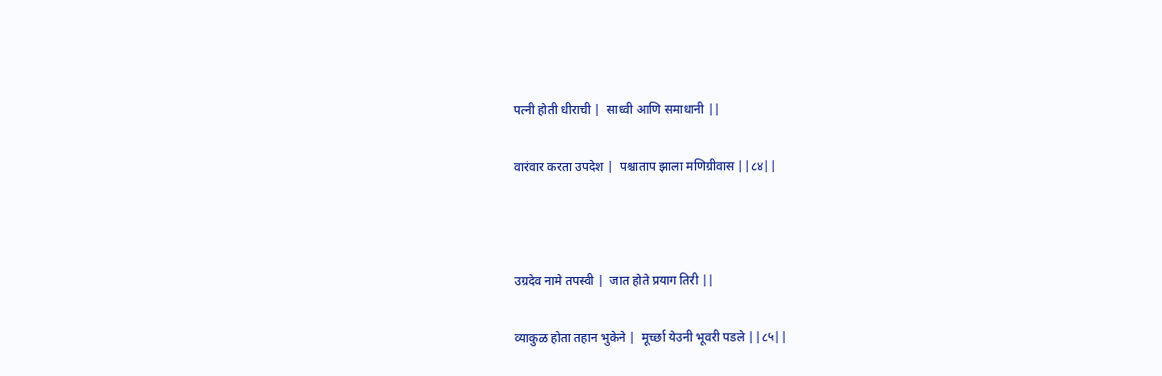पत्नी होती धीराची |  साध्वी आणि समाधानी ||

वारंवार करता उपदेश |  पश्चाताप झाला मणिग्रीवास ||८४||



उग्रदेव नामे तपस्वी |  जात होते प्रयाग तिरी ||

व्याकुळ होता तहान भुकेने |  मूर्च्छा येउनी भूवरी पडले ||८५||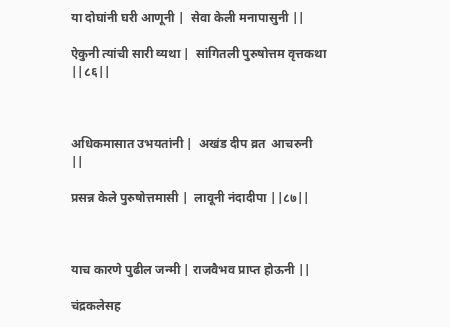या दोघांनी घरी आणूनी |  सेवा केली मनापासुनी ||

ऐकुनी त्यांची सारी व्यथा |  सांगितली पुरुषोत्तम वृत्तकथा ||८६||



अधिकमासात उभयतांनी |  अखंड दीप व्रत  आचरुनी  ||

प्रसन्न केले पुरुषोत्तमासी |  लावूनी नंदादीपा ||८७||



याच कारणे पुढील जन्मी | राजवैभव प्राप्त होऊनी ||

चंद्रकलेसह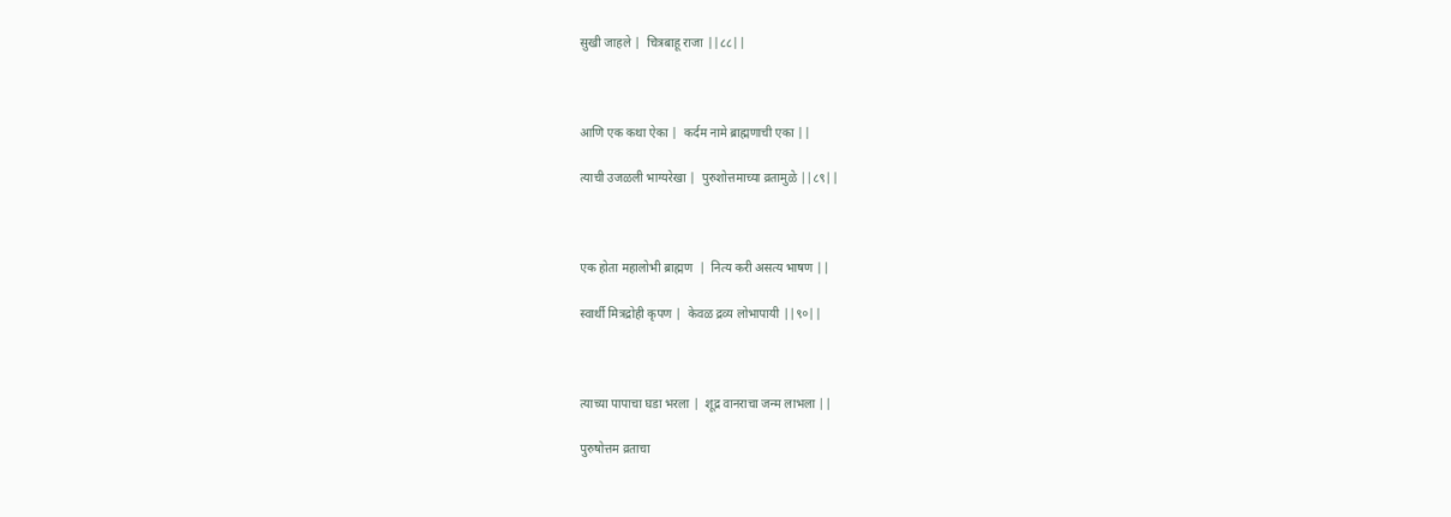सुखी जाहले |  चित्रबाहू राजा ||८८||



आणि एक कथा ऐका |  कर्दम नामे ब्राह्मणाची एका ||

त्याची उजळली भाग्यरेखा |  पुरुशोत्तमाच्या व्रतामुळे ||८९||



एक होता महालोभी ब्राह्मण  |  नित्य करी असत्य भाषण ||

स्वार्थी मित्रद्रोही कृपण |  केवळ द्रव्य लोभापायी ||९०||



त्याच्या पापाचा घडा भरला |  शूद्र वानराचा जन्म लाभला ||

पुरुषोत्तम व्रताचा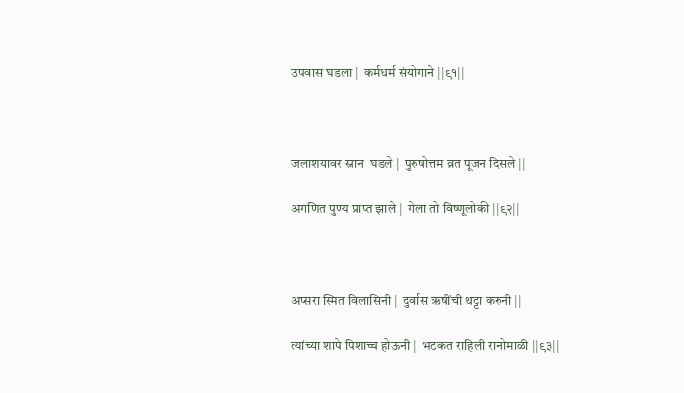उपवास घडला |  कर्मधर्म संयोगाने ||९१||



जलाशयावर स्नान  घडले |  पुरुषोत्तम व्रत पूजन दिसले ||

अगणित पुण्य प्राप्त झाले |  गेला तो विष्णूलोकी ||९२||



अप्सरा स्मित विलासिनी |  दुर्वास ऋषींची थट्टा करुनी ||

त्यांच्या शापे पिशाच्च होऊनी |  भटकत राहिली रानोमाळी ||९३||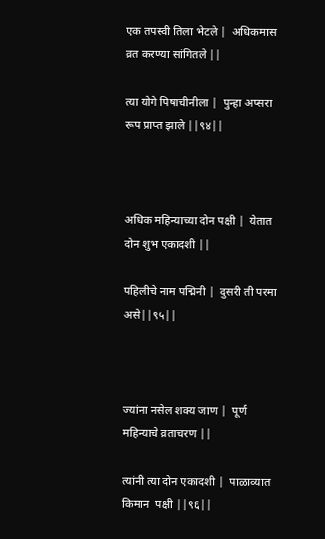एक तपस्वी तिला भेटले |  अधिकमास व्रत करण्या सांगितले ||

त्या योगे पिषाचीनीला |  पुन्हा अप्सरा रूप प्राप्त झाले ||९४||



अधिक महिन्याच्या दोन पक्षी |  येतात दोन शुभ एकादशी ||

पहिलीचे नाम पद्मिनी |  दुसरी ती परमा असे||९५||



ज्यांना नसेल शक्य जाण |  पूर्ण महिन्याचे व्रताचरण ||

त्यांनी त्या दोन एकादशी |  पाळाव्यात किमान  पक्षी ||९६||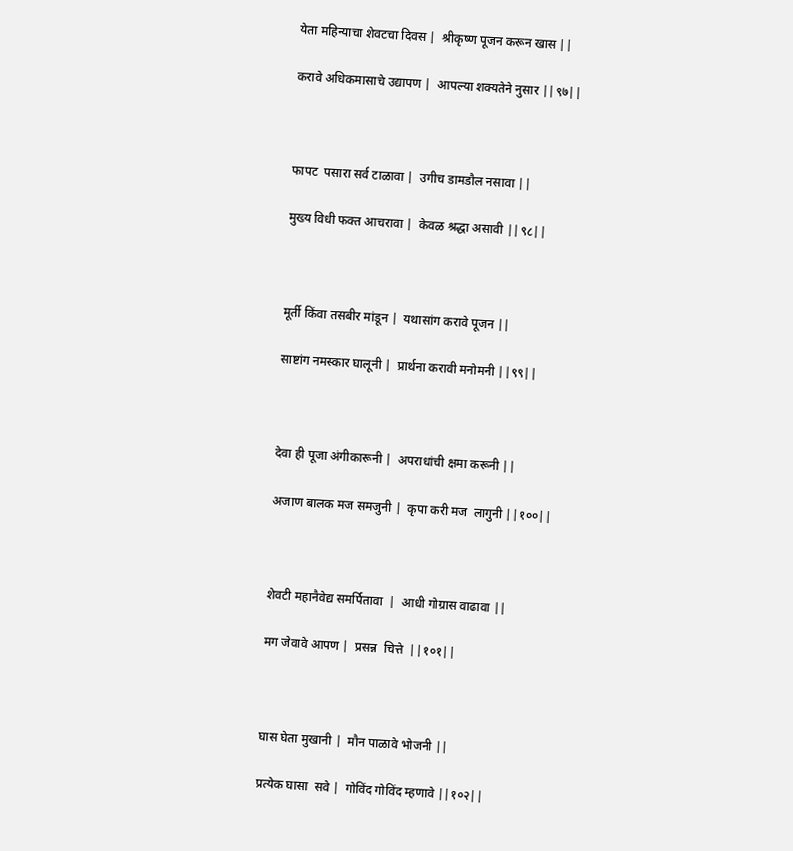येता महिन्याचा शेवटचा दिवस |  श्रीकृष्ण पूजन करून खास ||

करावे अधिकमासाचे उद्यापण |  आपल्या शक्यतेने नुसार ||९७||



फापट  पसारा सर्व टाळावा |  उगीच डामडौल नसावा ||

मुख्य विधी फक्त आचरावा |  केवळ श्रद्धा असावी ||९८||



मूर्ती किंवा तसबीर मांडून |  यथासांग करावे पूजन ||

साष्टांग नमस्कार घालूनी |  प्रार्थना करावी मनोमनी ||९९||



देवा ही पूजा अंगीकारूनी |  अपराधांची क्षमा करूनी ||

अजाण बालक मज समजुनी |  कृपा करी मज  लागुनी ||१००||



शेवटी महानैवेद्य समर्पितावा  |  आधी गोग्रास वाढावा ||

मग जेवावे आपण |  प्रसन्न  चित्ते  ||१०१||



घास घेता मुखानी |  मौन पाळावे भोजनी ||

प्रत्येक घासा  सवे |  गोविंद गोविंद म्हणावे ||१०२||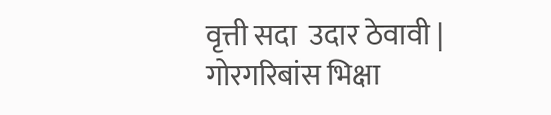वृत्ती सदा  उदार ठेवावी |  गोरगरिबांस भिक्षा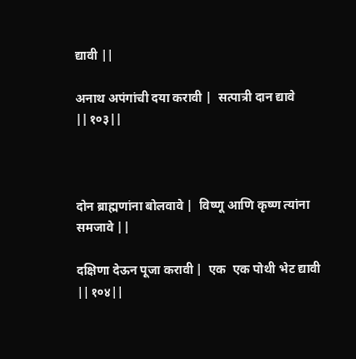द्यावी ||

अनाथ अपंगांची दया करावी |  सत्पात्री दान द्यावे ||१०३||



दोन ब्राह्मणांना बोलवावे |  विष्णू आणि कृष्ण त्यांना समजावे ||

दक्षिणा देऊन पूजा करावी |  एक  एक पोथी भेट द्यावी ||१०४||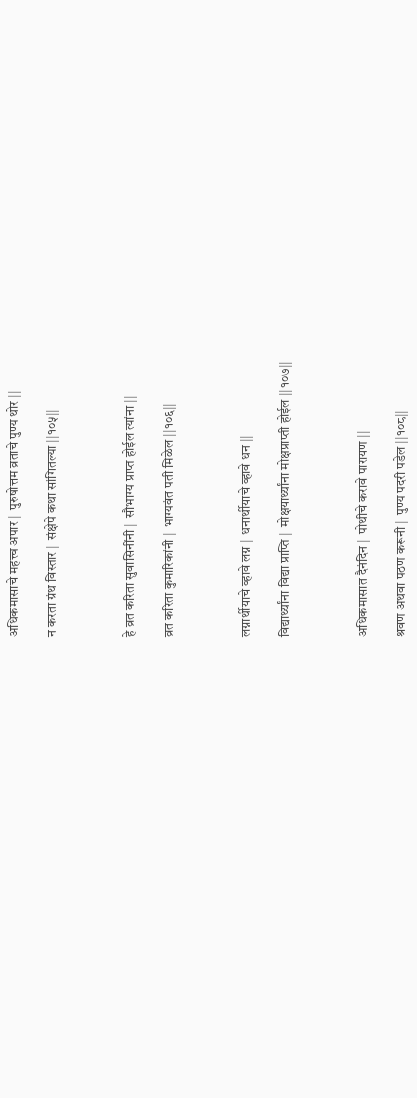अधिकमासाचे महत्त्व अपार |  पुरुषोत्तम व्रताचे पुण्य थोर ||

न करता ग्रंथ विस्तार |  संक्षेपे कथा सांगितल्या ||१०५||



हे व्रत करिता सुवासिनींनी |  सौभाग्य प्राप्त होईल त्यांना ||

व्रत करिता कुमारिकांनी |  भाग्यवंत पती मिळेल ||१०६||



लग्नार्थीयाचे व्हावे लग्न |  धनार्थीयाचे व्हावे धन ||

विद्यार्थ्यांना विद्या प्राप्ति |  मोक्षयार्थ्यांना मोक्षप्राप्ती होईल ||१०७||



अधिकमासात दैनंदिन |  पोथीचे करावे पारायण ||

श्रवण अथवा पठण करूनी |  पुण्य पदरी पडेल ||१०८||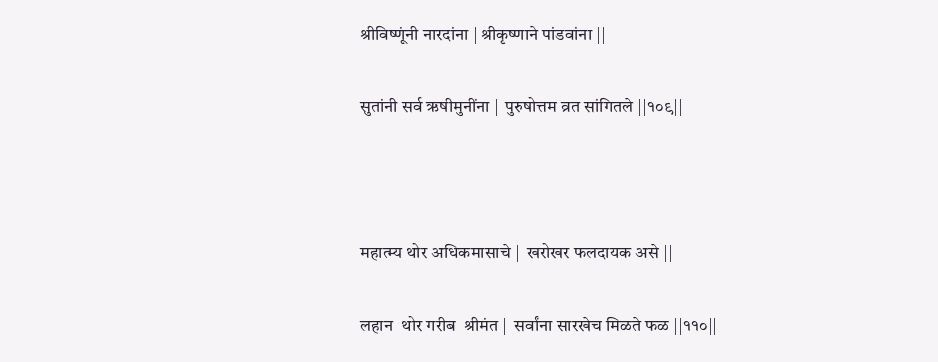श्रीविष्णूंनी नारदांना | श्रीकृष्णाने पांडवांना ||

सुतांनी सर्व ऋषीमुनींना |  पुरुषोत्तम व्रत सांगितले ||१०९||



महात्म्य थोर अधिकमासाचे |  खरोखर फलदायक असे ||

लहान  थोर गरीब  श्रीमंत |  सर्वांना सारखेच मिळते फळ ||११०||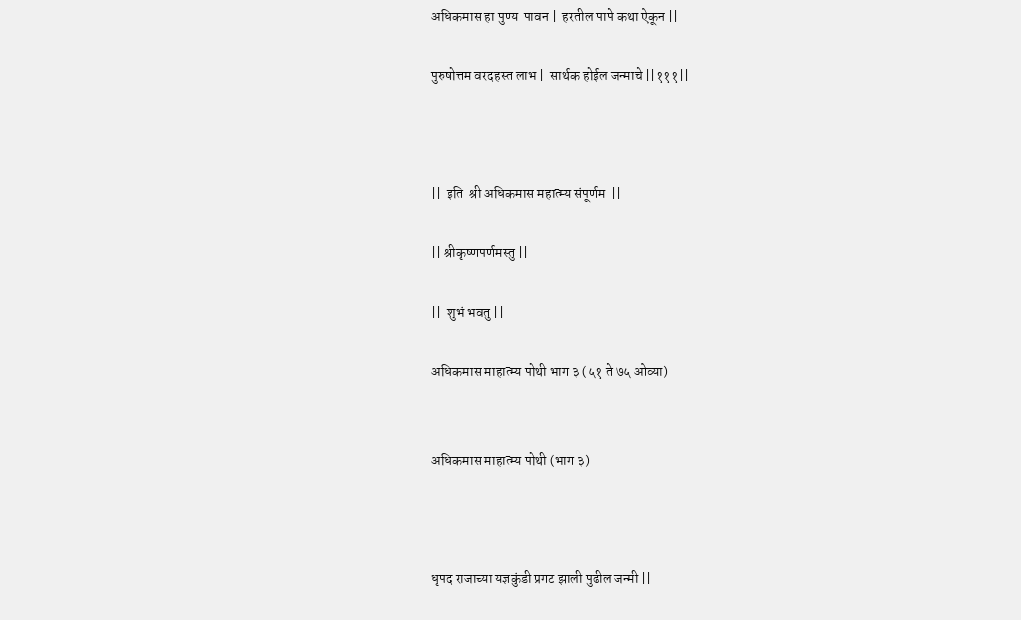अधिकमास हा पुण्य  पावन |  हरतील पापे कथा ऐकून ||

पुरुषोत्तम वरदहस्त लाभ |  सार्थक होईल जन्माचे ||१११||



||  इति  श्री अधिकमास महात्म्य संपूर्णम  ||

|| श्रीकृष्णपर्णमस्तु ||

||  शुभं भवतु ||

अधिकमास माहात्म्य पोथी भाग ३ (५१ ते ७५ ओव्या)


अधिकमास माहात्म्य पोथी (भाग ३)



धृपद राजाच्या यज्ञकुंडी प्रगट झाली पुढील जन्मी ||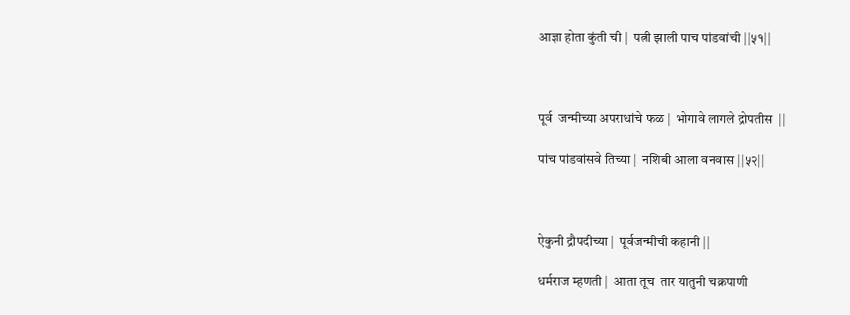आज्ञा होता कुंती ची |  पत्नी झाली पाच पांडवांची ||५१||



पूर्व  जन्मीच्या अपराधांचे फळ |  भोगावे लागले द्रोपतीस  ||

पांच पांडवांसवे तिच्या |  नशिबी आला वनवास ||५२||



ऐकुनी द्रौपदीच्या |  पूर्वजन्मीची कहानी ||

धर्मराज म्हणती |  आता तूच  तार यातुनी चक्रपाणी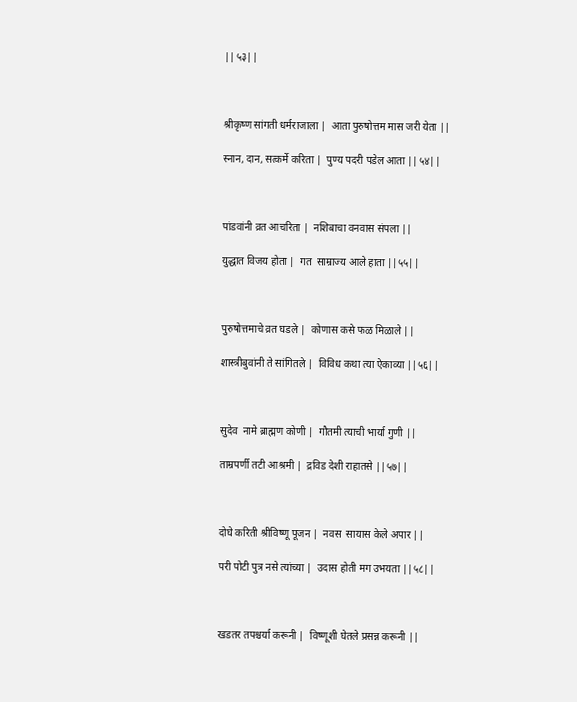||५३||



श्रीकृष्ण सांगती धर्मराजाला |  आता पुरुषोत्तम मास जरी येता ||

स्नान, दान, सत्कर्मे करिता |  पुण्य पदरी पडेल आता ||५४||



पांडवांनी व्रत आचरिता |  नशिबाचा वनवास संपला ||

युद्धात विजय होता |  गत  साम्राज्य आले हाता ||५५||



पुरुषोत्तमाचे व्रत घडले |  कोणास कसे फळ मिळाले ||

शास्त्रीबुवांनी ते सांगितले |  विविध कथा त्या ऐकाव्या ||५६||



सुदेव  नामे ब्राह्मण कोणी |  गौतमी त्याची भार्या गुणी ||

ताम्रपर्णी तटी आश्रमी |  द्रविड देशी राहातसे ||५७||



दोघे करिती श्रीविष्णू पूजन |  नवस  सायास केले अपार ||

परी पोटी पुत्र नसे त्यांच्या |  उदास होती मग उभयता ||५८||



खडतर तपश्चर्या करूनी |  विष्णूशी घेतले प्रसन्न करूनी ||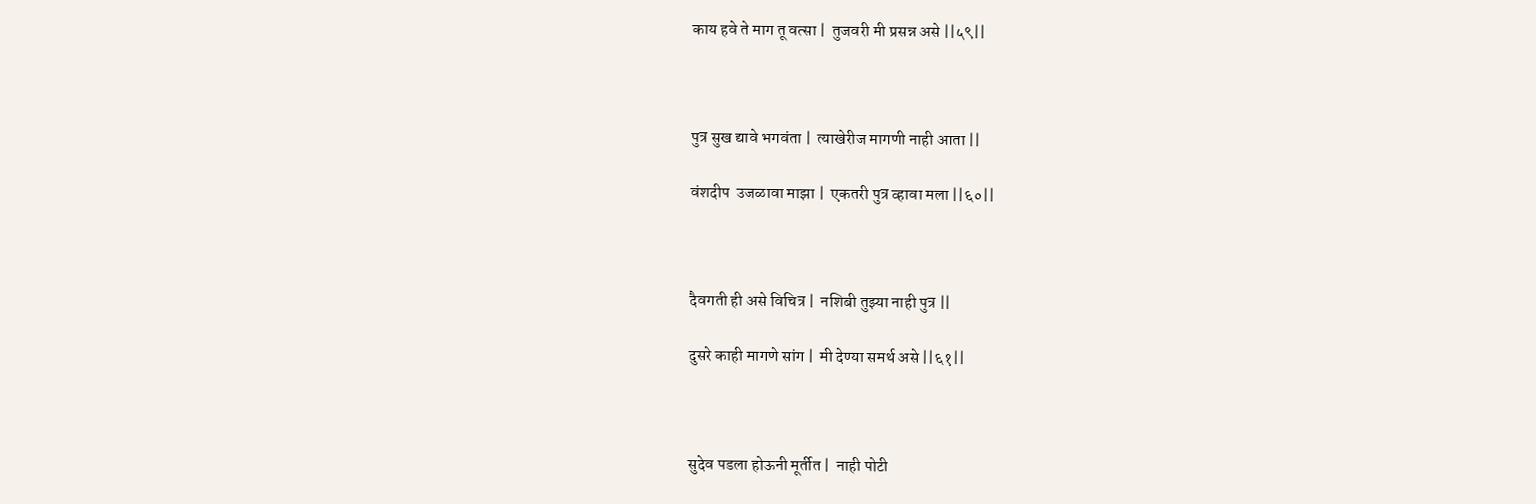काय हवे ते माग तू वत्सा |  तुजवरी मी प्रसन्न असे ||५९||



पुत्र सुख द्यावे भगवंता |  त्याखेरीज मागणी नाही आता ||

वंशदीप  उजळावा माझा |  एकतरी पुत्र व्हावा मला ||६०||



दैवगती ही असे विचित्र |  नशिबी तुझ्या नाही पुत्र ||

दुसरे काही मागणे सांग |  मी देण्या समर्थ असे ||६१||



सुदेव पडला होऊनी मूर्तीत |  नाही पोटी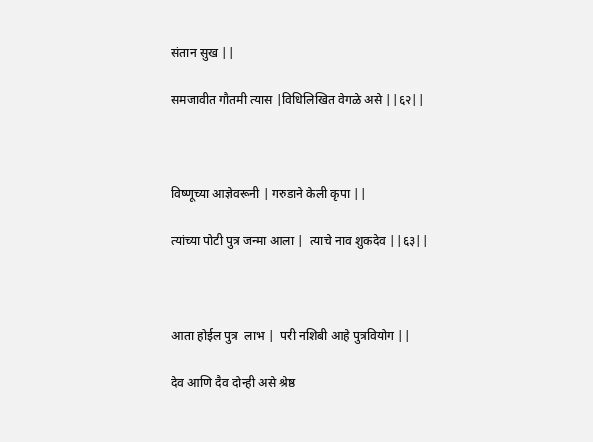संतान सुख ||

समजावीत गौतमी त्यास |विधिलिखित वेगळे असे ||६२||



विष्णूच्या आज्ञेवरूनी | गरुडाने केली कृपा ||

त्यांच्या पोटी पुत्र जन्मा आला |  त्याचे नाव शुकदेव ||६३||



आता होईल पुत्र  लाभ |  परी नशिबी आहे पुत्रवियोग ||

देव आणि दैव दोन्ही असे श्रेष्ठ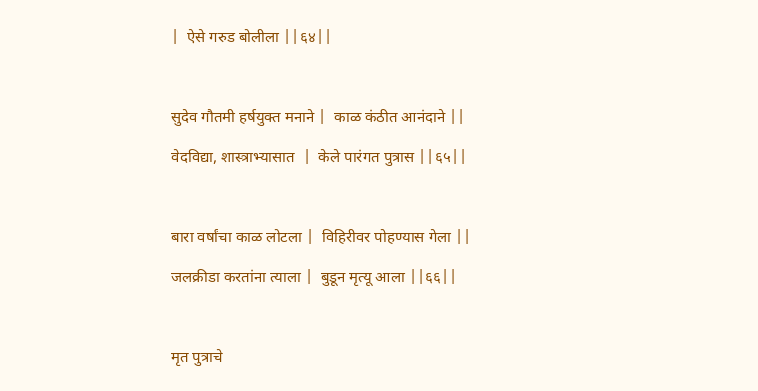|  ऐसे गरुड बोलीला ||६४||



सुदेव गौतमी हर्षयुक्त मनाने |  काळ कंठीत आनंदाने ||

वेदविद्या, शास्त्राभ्यासात  |  केले पारंगत पुत्रास ||६५||



बारा वर्षांचा काळ लोटला |  विहिरीवर पोहण्यास गेला ||

जलक्रीडा करतांना त्याला |  बुडून मृत्यू आला ||६६||



मृत पुत्राचे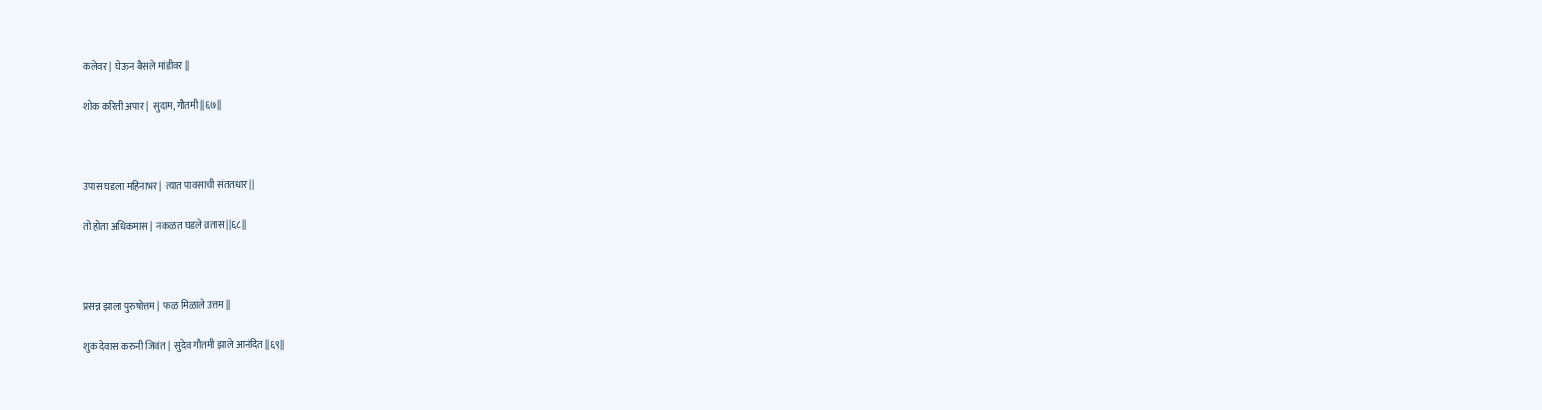कलेवर |  घेऊन बैसले मांडीवर ||

शोक करिती अपार |  सुदाम, गौतमी ||६७||



उपास घडला महिनाभर |  त्यात पावसाची संततधार ||

तो होता अधिकमास |  नकळत घडले व्रतास ||६८||



प्रसन्न झाला पुरुषोत्तम |  फळ मिळाले उत्तम ||

शुक देवास करुनी जिवंत |  सुदेव गौतमी झाले आनंदित ||६९||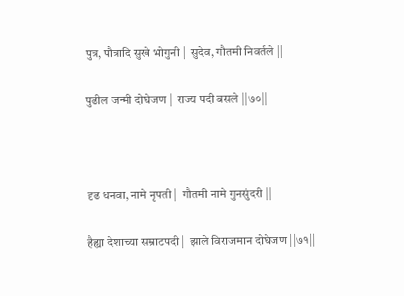पुत्र, पौत्रादि सुखे भोगुनी |  सुदेव, गौतमी निवर्तले ||

पुढील जन्मी दोघेजण |  राज्य पदी बसले ||७०||



दृढ धनवा, नामे नृपती |  गौतमी नामे गुनसुंदरी ||

हैह्या देशाच्या सम्राटपदी |  झाले विराजमान दोघेजण ||७१||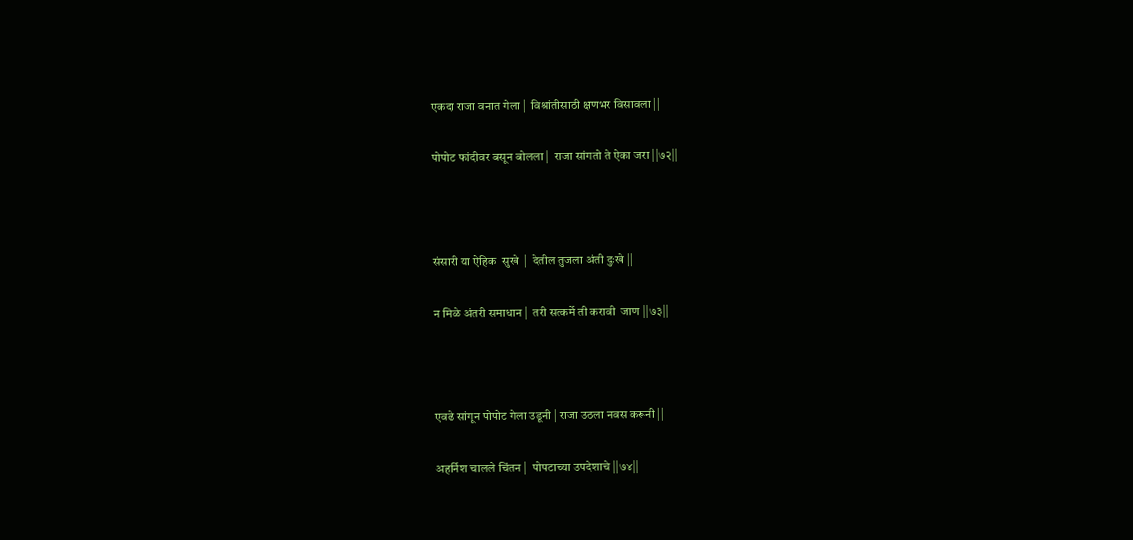एकदा राजा वनात गेला |  विश्रांतीसाठी क्षणभर विसावला ||

पोपोट फांदीवर बसून बोलला |  राजा सांगतो ते ऐका जरा ||७२||



संसारी या ऐहिक  सुखे  |  देतील तुजला अंती दुःखे ||

न मिळे अंतरी समाधान |  तरी सत्कर्मे ती करावी  जाण ||७३||



एवढे सांगून पोपोट गेला उडूनी | राजा उठला नवस करूनी ||

अहर्निश चालले चिंतन |  पोपटाच्या उपदेशाचे ||७४||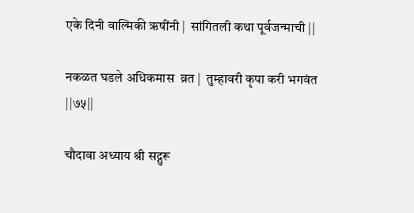एके दिनी वाल्मिकी ऋषींनी |  सांगितली कथा पूर्वजन्माची ||

नकळत घडले अधिकमास  व्रत |  तुम्हावरी कृपा करी भगवंत  ||७५||

चौदावा अध्याय श्री सद्गुरू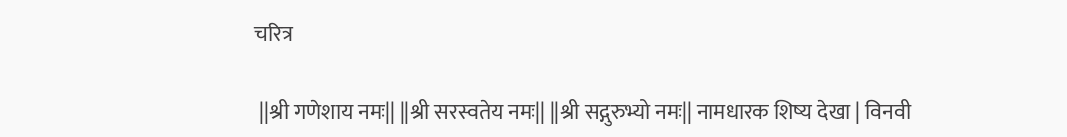चरित्र

 ||श्री गणेशाय नमः|| ||श्री सरस्वतेय नमः|| ||श्री सद्गुरुभ्यो नमः|| नामधारक शिष्य देखा | विनवी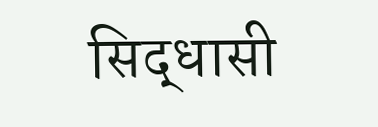सिद्धासी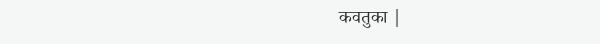कवतुका |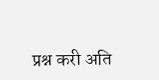प्रश्न करी अति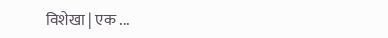विशेखा | एक ...